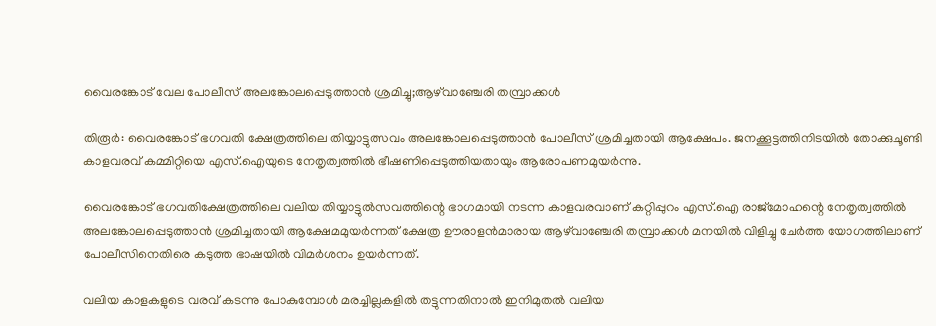വൈരങ്കോട് വേല പോലീസ് അലങ്കോലപ്പെടുത്താന്‍ ശ്രമിച്ചു;ആഴ്‌വാഞ്ചേരി തമ്പ്രാക്കള്‍

തിരൂര്‍: വൈരങ്കോട് ഭഗവതി ക്ഷേത്രത്തിലെ തിയ്യാട്ടുത്സവം അലങ്കോലപ്പെടുത്താന്‍ പോലീസ് ശ്രമിച്ചതായി ആക്ഷേപം. ജനക്കൂട്ടത്തിനിടയില്‍ തോക്കുചൂണ്ടി കാളവരവ് കമ്മിറ്റിയെ എസ്.ഐയുടെ നേതൃത്വത്തില്‍ ഭീഷണിപ്പെടുത്തിയതായും ആരോപണമുയര്‍ന്നു.

വൈരങ്കോട് ഭഗവതിക്ഷേത്രത്തിലെ വലിയ തിയ്യാട്ടുല്‍സവത്തിന്റെ ഭാഗമായി നടന്ന കാളവരവാണ് കറ്റിപ്പുറം എസ്.ഐ രാജ്‌മോഹന്റെ നേതൃത്വത്തില്‍ അലങ്കോലപ്പെടുത്താന്‍ ശ്രമിച്ചതായി ആക്ഷേമമുയര്‍ന്നത് ക്ഷേത്ര ഊരാളന്‍മാരായ ആഴ്‌വാഞ്ചേരി തമ്പ്രാക്കള്‍ മനയില്‍ വിളിച്ചു ചേര്‍ത്ത യോഗത്തിലാണ് പോലീസിനെതിരെ കടുത്ത ഭാഷയില്‍ വിമര്‍ശനം ഉയര്‍ന്നത്.

വലിയ കാളകളുടെ വരവ് കടന്നു പോകുമ്പോള്‍ മരച്ചില്ലകളില്‍ തട്ടുന്നതിനാല്‍ ഇനിമുതല്‍ വലിയ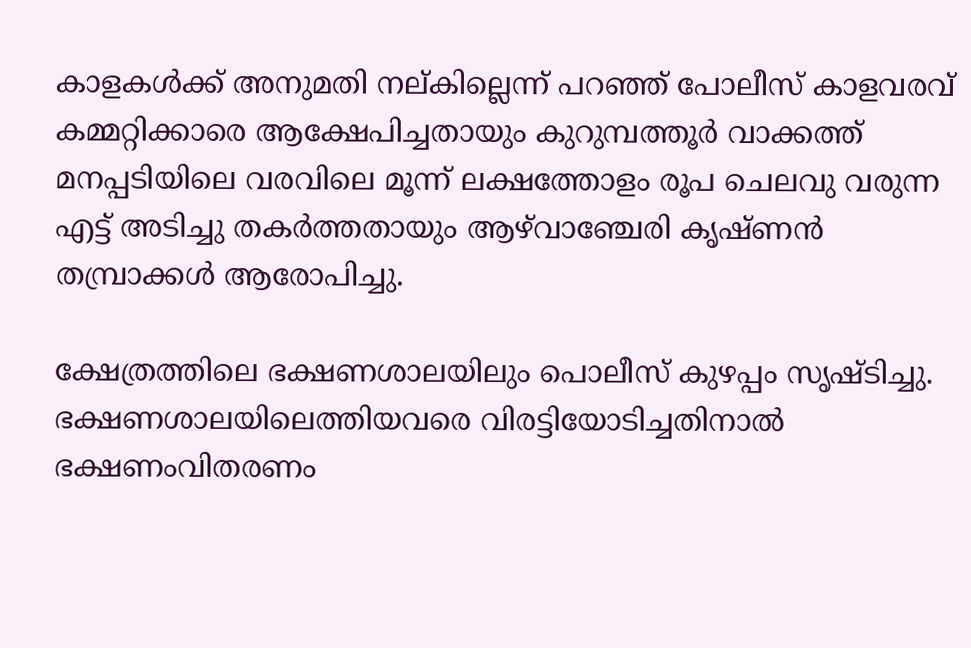കാളകള്‍ക്ക് അനുമതി നല്കില്ലെന്ന് പറഞ്ഞ് പോലീസ് കാളവരവ് കമ്മറ്റിക്കാരെ ആക്ഷേപിച്ചതായും കുറുമ്പത്തൂര്‍ വാക്കത്ത് മനപ്പടിയിലെ വരവിലെ മൂന്ന് ലക്ഷത്തോളം രൂപ ചെലവു വരുന്ന എട്ട് അടിച്ചു തകര്‍ത്തതായും ആഴ്‌വാഞ്ചേരി കൃഷ്ണന്‍ തമ്പ്രാക്കള്‍ ആരോപിച്ചു.

ക്ഷേത്രത്തിലെ ഭക്ഷണശാലയിലും പൊലീസ് കുഴപ്പം സൃഷ്ടിച്ചു. ഭക്ഷണശാലയിലെത്തിയവരെ വിരട്ടിയോടിച്ചതിനാല്‍ ഭക്ഷണംവിതരണം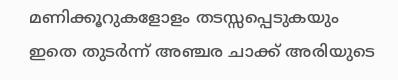മണിക്കൂറുകളോളം തടസ്സപ്പെടുകയും ഇതെ തുടര്‍ന്ന് അഞ്ചര ചാക്ക് അരിയുടെ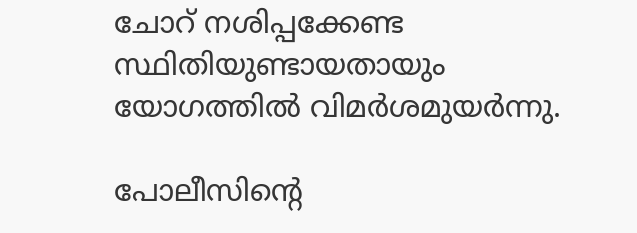ചോറ് നശിപ്പക്കേണ്ട സ്ഥിതിയുണ്ടായതായും യോഗത്തില്‍ വിമര്‍ശമുയര്‍ന്നു.

പോലീസിന്റെ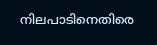നിലപാടിനെതിരെ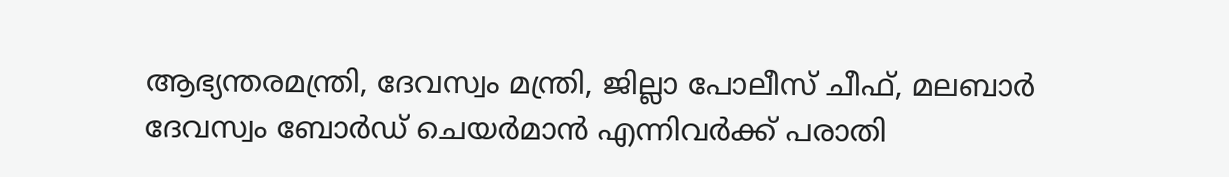ആഭ്യന്തരമന്ത്രി, ദേവസ്വം മന്ത്രി, ജില്ലാ പോലീസ് ചീഫ്, മലബാര്‍ ദേവസ്വം ബോര്‍ഡ് ചെയര്‍മാന്‍ എന്നിവര്‍ക്ക് പരാതി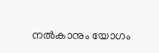നല്‍കാനും യോഗം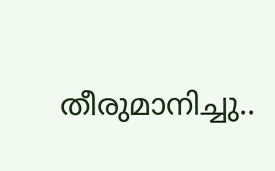തീരുമാനിച്ചു..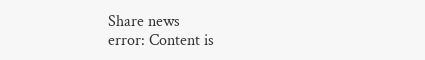Share news
error: Content is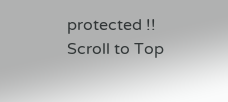protected !!
Scroll to Top